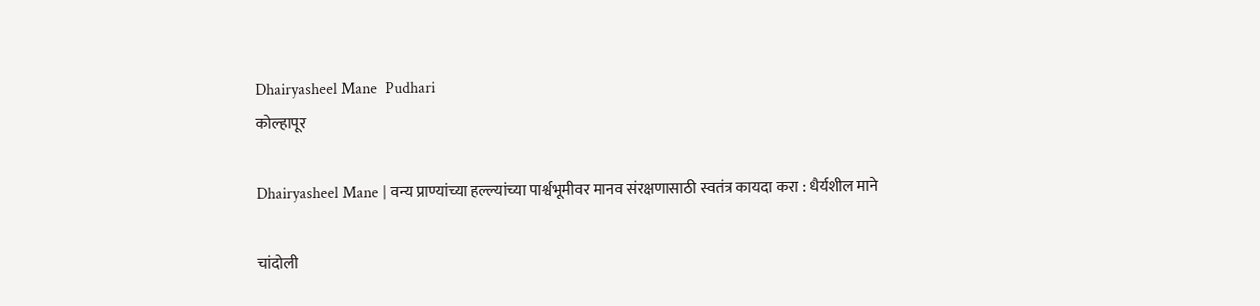Dhairyasheel Mane  Pudhari
कोल्हापूर

Dhairyasheel Mane | वन्य प्राण्यांच्या हल्ल्यांच्या पार्श्वभूमीवर मानव संरक्षणासाठी स्वतंत्र कायदा करा : धैर्यशील माने

चांदोली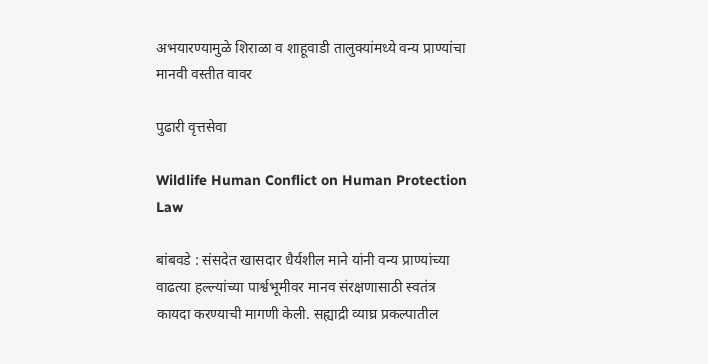अभयारण्यामुळे शिराळा व शाहूवाडी तालुक्यांमध्ये वन्य प्राण्यांचा मानवी वस्तीत वावर

पुढारी वृत्तसेवा

Wildlife Human Conflict on Human Protection Law

बांबवडे : संसदेत खासदार धैर्यशील माने यांनी वन्य प्राण्यांच्या वाढत्या हल्ल्यांच्या पार्श्वभूमीवर मानव संरक्षणासाठी स्वतंत्र कायदा करण्याची मागणी केली. सह्याद्री व्याघ्र प्रकल्पातील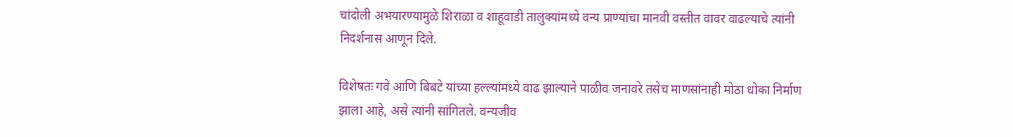चांदोली अभयारण्यामुळे शिराळा व शाहूवाडी तालुक्यांमध्ये वन्य प्राण्यांचा मानवी वस्तीत वावर वाढल्याचे त्यांनी निदर्शनास आणून दिले.

विशेषतः गवे आणि बिबटे यांच्या हल्ल्यांमध्ये वाढ झाल्याने पाळीव जनावरे तसेच माणसांनाही मोठा धोका निर्माण झाला आहे, असे त्यांनी सांगितले. वन्यजीव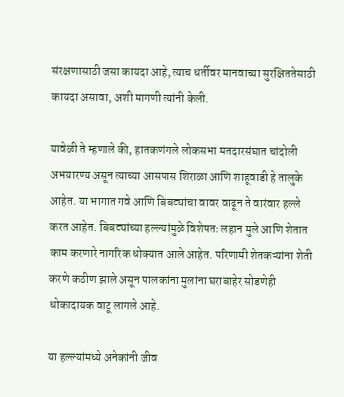संरक्षणासाठी जसा कायदा आहे, त्याच धर्तीवर मानवाच्या सुरक्षिततेसाठी कायदा असावा, अशी मागणी त्यांनी केली.

यावेळी ते म्हणाले की, हातकणंगले लोकसभा मतदारसंघात चांदोली अभयारण्य असून त्याच्या आसपास शिराळा आणि शाहूवाडी हे तालुके आहेत. या भागात गवे आणि बिबट्यांचा वावर वाढून ते वारंवार हल्ले करत आहेत. बिबट्यांच्या हल्ल्यांमुळे विशेषतः लहान मुले आणि शेतात काम करणारे नागरिक धोक्यात आले आहेत. परिणामी शेतकऱ्यांना शेती करणे कठीण झाले असून पालकांना मुलांना घराबाहेर सोडणेही धोकादायक वाटू लागले आहे.

या हल्ल्यांमध्ये अनेकांनी जीव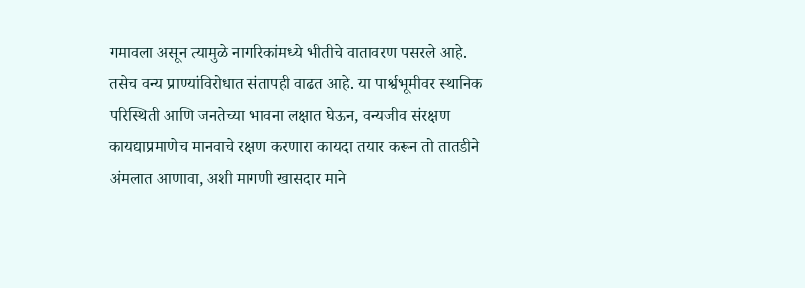गमावला असून त्यामुळे नागरिकांमध्ये भीतीचे वातावरण पसरले आहे. तसेच वन्य प्राण्यांविरोधात संतापही वाढत आहे. या पार्श्वभूमीवर स्थानिक परिस्थिती आणि जनतेच्या भावना लक्षात घेऊन, वन्यजीव संरक्षण कायद्याप्रमाणेच मानवाचे रक्षण करणारा कायदा तयार करून तो तातडीने अंमलात आणावा, अशी मागणी खासदार माने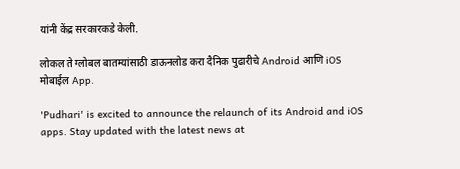यांनी केंद्र सरकारकडे केली.

लोकल ते ग्लोबल बातम्यांसाठी डाऊनलोड करा दैनिक पुढारीचे Android आणि iOS मोबाईल App.

'Pudhari' is excited to announce the relaunch of its Android and iOS apps. Stay updated with the latest news at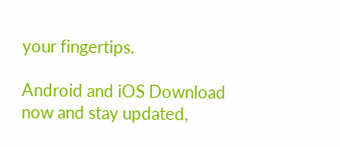your fingertips.

Android and iOS Download now and stay updated,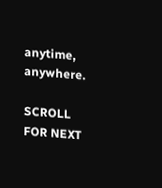anytime, anywhere.

SCROLL FOR NEXT